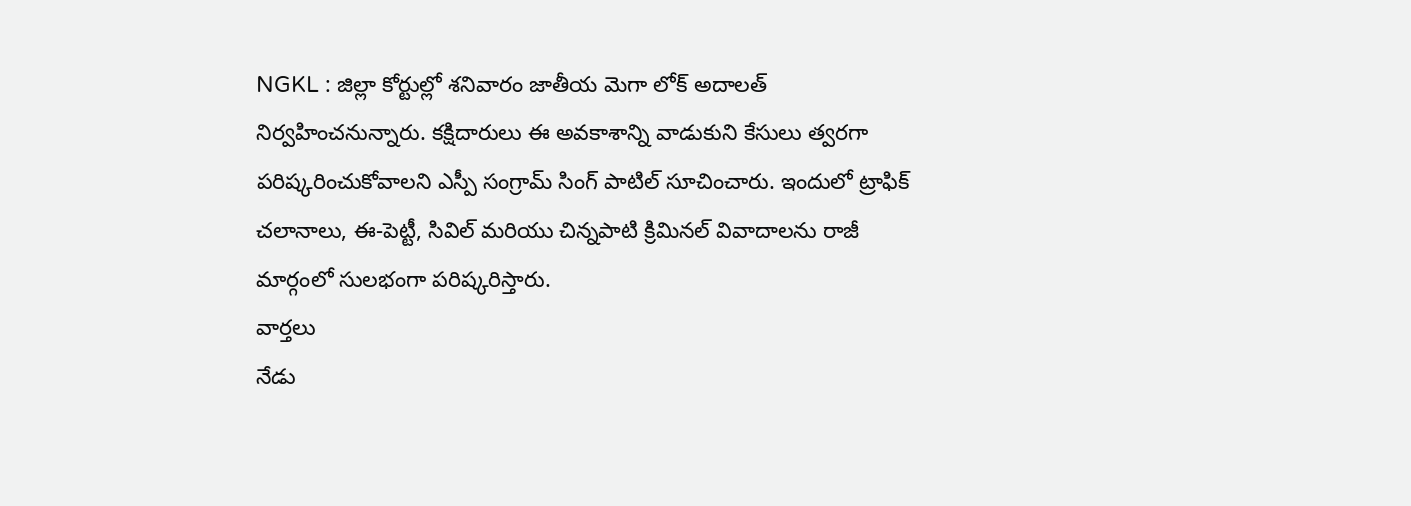NGKL : జిల్లా కోర్టుల్లో శనివారం జాతీయ మెగా లోక్ అదాలత్ నిర్వహించనున్నారు. కక్షిదారులు ఈ అవకాశాన్ని వాడుకుని కేసులు త్వరగా పరిష్కరించుకోవాలని ఎస్పీ సంగ్రామ్ సింగ్ పాటిల్ సూచించారు. ఇందులో ట్రాఫిక్ చలానాలు, ఈ-పెట్టీ, సివిల్ మరియు చిన్నపాటి క్రిమినల్ వివాదాలను రాజీ మార్గంలో సులభంగా పరిష్కరిస్తారు.
వార్తలు
నేడు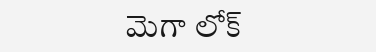మెగా లోక్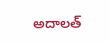అదాలత్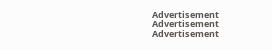Advertisement
Advertisement
Advertisement